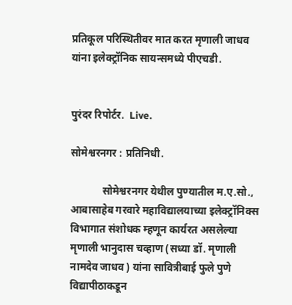प्रतिकूल परिस्थितीवर मात करत मृणाली जाधव यांना इलेक्ट्रॉनिक सायन्समध्ये पीएचडी.


पुरंदर रिपोर्टर.  Live.

सोमेश्वरनगर : प्रतिनिधी.

            सोमेश्वरनगर येथील पुण्यातील म.ए.सो., आबासाहेब गरवारे महाविद्यालयाच्या इलेक्ट्रॉनिक्स विभागात संशोधक म्हणून कार्यरत असलेल्या मृणाली भानुदास चव्हाण (सध्या डॉ. मृणाली नामदेव जाधव) यांना सावित्रीबाई फुले पुणे विद्यापीठाकडून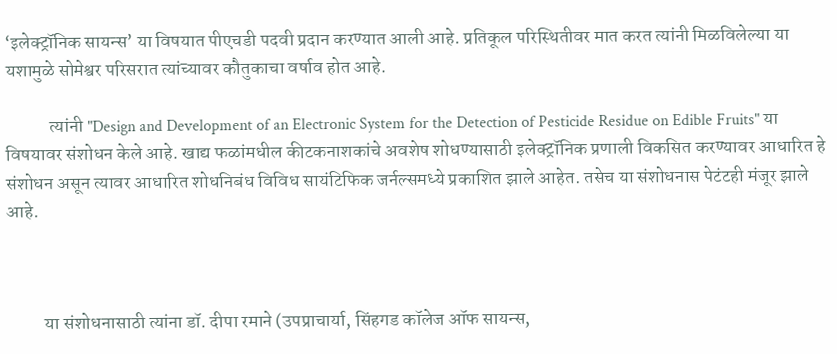‘इलेक्ट्रॉनिक सायन्स’ या विषयात पीएचडी पदवी प्रदान करण्यात आली आहे. प्रतिकूल परिस्थितीवर मात करत त्यांनी मिळविलेल्या या यशामुळे सोमेश्वर परिसरात त्यांच्यावर कौतुकाचा वर्षाव होत आहे.

            त्यांनी "Design and Development of an Electronic System for the Detection of Pesticide Residue on Edible Fruits" या विषयावर संशोधन केले आहे. खाद्य फळांमधील कीटकनाशकांचे अवशेष शोधण्यासाठी इलेक्ट्रॉनिक प्रणाली विकसित करण्यावर आधारित हे संशोधन असून त्यावर आधारित शोधनिबंध विविध सायंटिफिक जर्नल्समध्ये प्रकाशित झाले आहेत. तसेच या संशोधनास पेटंटही मंजूर झाले आहे.



          या संशोधनासाठी त्यांना डॉ. दीपा रमाने (उपप्राचार्या, सिंहगड कॉलेज ऑफ सायन्स,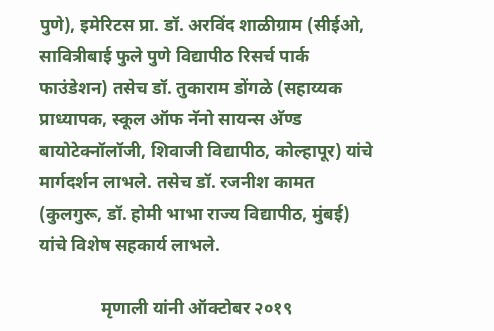पुणे), इमेरिटस प्रा. डॉ. अरविंद शाळीग्राम (सीईओ, सावित्रीबाई फुले पुणे विद्यापीठ रिसर्च पार्क फाउंडेशन) तसेच डॉ. तुकाराम डोंगळे (सहाय्यक प्राध्यापक, स्कूल ऑफ नॅनो सायन्स अ‍ॅण्ड बायोटेक्नॉलॉजी, शिवाजी विद्यापीठ, कोल्हापूर) यांचे मार्गदर्शन लाभले. तसेच डॉ. रजनीश कामत (कुलगुरू, डॉ. होमी भाभा राज्य विद्यापीठ, मुंबई) यांचे विशेष सहकार्य लाभले.

              मृणाली यांनी ऑक्टोबर २०१९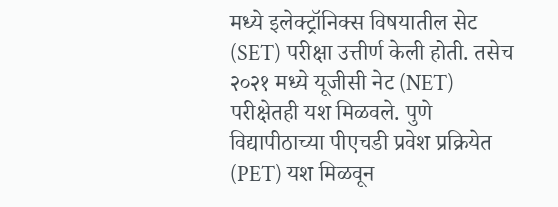मध्ये इलेक्ट्रॉनिक्स विषयातील सेट (SET) परीक्षा उत्तीर्ण केली होती. तसेच २०२१ मध्ये यूजीसी नेट (NET) परीक्षेतही यश मिळवले. पुणे विद्यापीठाच्या पीएचडी प्रवेश प्रक्रियेत (PET) यश मिळवून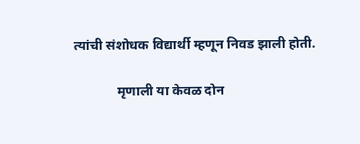त्यांची संशोधक विद्यार्थी म्हणून निवड झाली होती.

             मृणाली या केवळ दोन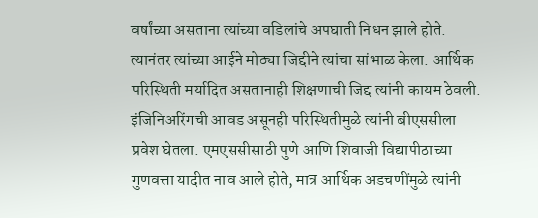वर्षांच्या असताना त्यांच्या वडिलांचे अपघाती निधन झाले होते. त्यानंतर त्यांच्या आईने मोठ्या जिद्दीने त्यांचा सांभाळ केला. आर्थिक परिस्थिती मर्यादित असतानाही शिक्षणाची जिद्द त्यांनी कायम ठेवली. इंजिनिअरिंगची आवड असूनही परिस्थितीमुळे त्यांनी बीएससीला प्रवेश घेतला. एमएससीसाठी पुणे आणि शिवाजी विद्यापीठाच्या गुणवत्ता यादीत नाव आले होते, मात्र आर्थिक अडचणींमुळे त्यांनी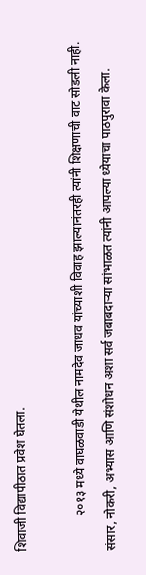शिवाजी विद्यापीठात प्रवेश घेतला.

           २०१३ मध्ये वाघळवाडी येथील नामदेव जाधव यांच्याशी विवाह झाल्यानंतरही त्यांनी शिक्षणाची वाट सोडली नाही. संसार, नोकरी, अभ्यास आणि संशोधन अशा सर्व जबाबदाऱ्या सांभाळत त्यांनी आपल्या ध्येयाचा पाठपुरावा केला.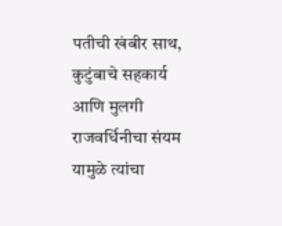पतीची खंबीर साथ, कुटुंबाचे सहकार्य आणि मुलगी राजवर्धिनीचा संयम यामुळे त्यांचा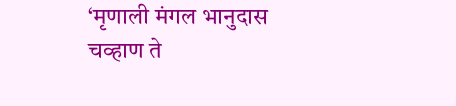‘मृणाली मंगल भानुदास चव्हाण ते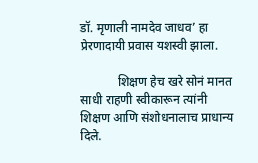डॉ. मृणाली नामदेव जाधव’ हा प्रेरणादायी प्रवास यशस्वी झाला.

            शिक्षण हेच खरे सोनं मानत साधी राहणी स्वीकारून त्यांनी शिक्षण आणि संशोधनालाच प्राधान्य दिले.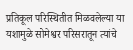प्रतिकूल परिस्थितीत मिळवलेल्या या यशामुळे सोमेश्वर परिसरातून त्यांचे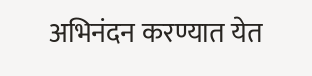अभिनंदन करण्यात येत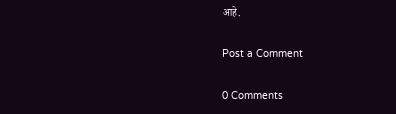आहे.

Post a Comment

0 Comments